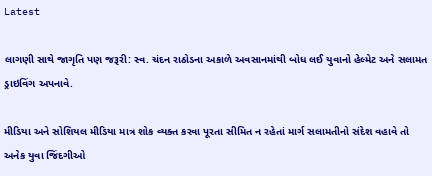Latest

લાગણી સાથે જાગૃતિ પણ જરૂરી: સ્વ. ચંદન રાઠોડના અકાળે અવસાનમાંથી બોધ લઈ યુવાનો હેલ્મેટ અને સલામત ડ્રાઇવિંગ અપનાવે.

મીડિયા અને સોશિયલ મીડિયા માત્ર શોક વ્યક્ત કરવા પૂરતા સીમિત ન રહેતાં માર્ગ સલામતીનો સંદેશ વહાવે તો અનેક યુવા જિંદગીઓ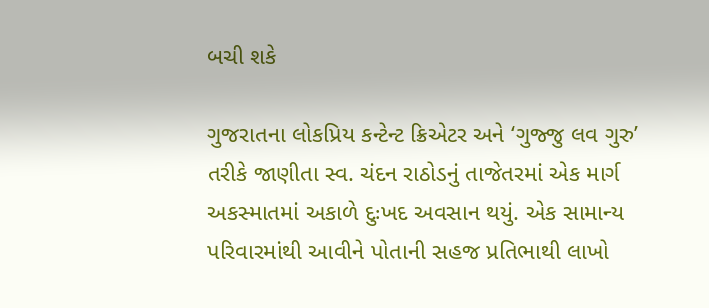બચી શકે

ગુજરાતના લોકપ્રિય કન્ટેન્ટ ક્રિએટર અને ‘ગુજ્જુ લવ ગુરુ’ તરીકે જાણીતા સ્વ. ચંદન રાઠોડનું તાજેતરમાં એક માર્ગ અકસ્માતમાં અકાળે દુઃખદ અવસાન થયું. એક સામાન્ય પરિવારમાંથી આવીને પોતાની સહજ પ્રતિભાથી લાખો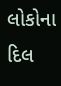લોકોના દિલ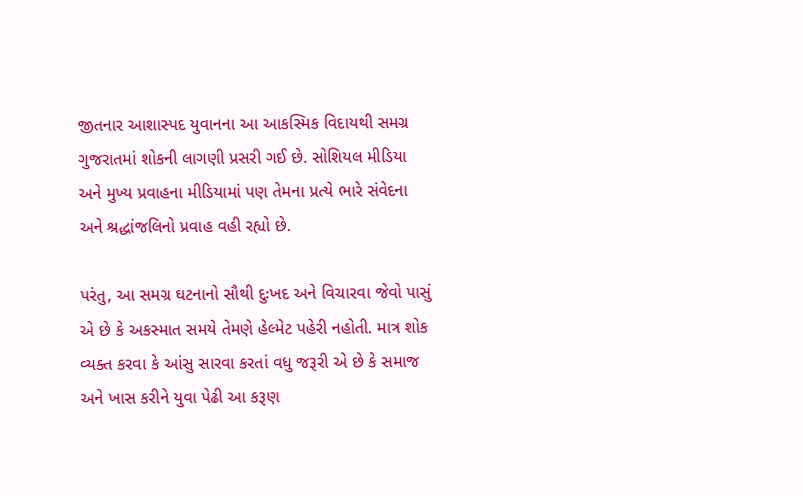જીતનાર આશાસ્પદ યુવાનના આ આકસ્મિક વિદાયથી સમગ્ર ગુજરાતમાં શોકની લાગણી પ્રસરી ગઈ છે. સોશિયલ મીડિયા અને મુખ્ય પ્રવાહના મીડિયામાં પણ તેમના પ્રત્યે ભારે સંવેદના અને શ્રદ્ધાંજલિનો પ્રવાહ વહી રહ્યો છે.

પરંતુ, આ સમગ્ર ઘટનાનો સૌથી દુઃખદ અને વિચારવા જેવો પાસું એ છે કે અકસ્માત સમયે તેમણે હેલ્મેટ પહેરી નહોતી. માત્ર શોક વ્યક્ત કરવા કે આંસુ સારવા કરતાં વધુ જરૂરી એ છે કે સમાજ અને ખાસ કરીને યુવા પેઢી આ કરૂણ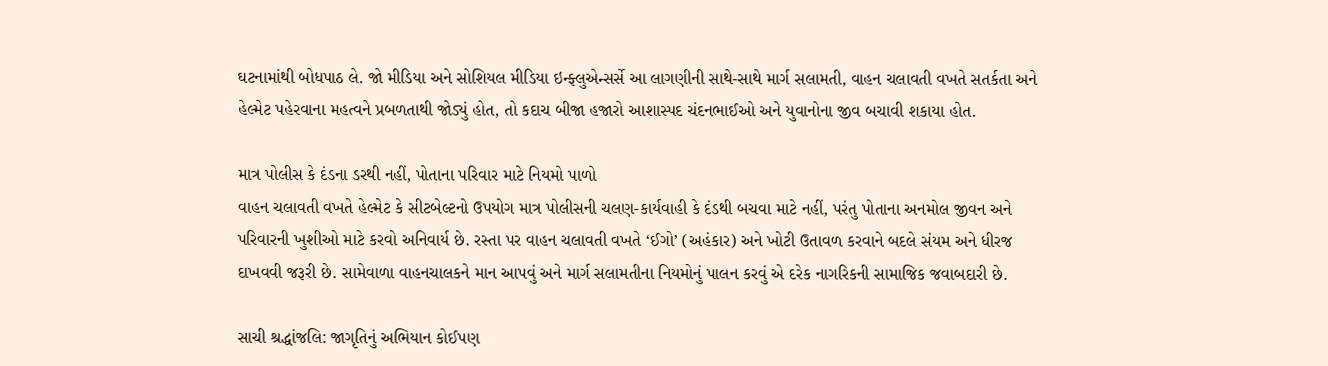ઘટનામાંથી બોધપાઠ લે. જો મીડિયા અને સોશિયલ મીડિયા ઇન્ફ્લુએન્સર્સે આ લાગણીની સાથે-સાથે માર્ગ સલામતી, વાહન ચલાવતી વખતે સતર્કતા અને હેલ્મેટ પહેરવાના મહત્વને પ્રબળતાથી જોડ્યું હોત, તો કદાચ બીજા હજારો આશાસ્પદ ચંદનભાઈઓ અને યુવાનોના જીવ બચાવી શકાયા હોત.

માત્ર પોલીસ કે દંડના ડરથી નહીં, પોતાના પરિવાર માટે નિયમો પાળો
વાહન ચલાવતી વખતે હેલ્મેટ કે સીટબેલ્ટનો ઉપયોગ માત્ર પોલીસની ચલણ-કાર્યવાહી કે દંડથી બચવા માટે નહીં, પરંતુ પોતાના અનમોલ જીવન અને પરિવારની ખુશીઓ માટે કરવો અનિવાર્ય છે. રસ્તા પર વાહન ચલાવતી વખતે ‘ઈગો’ (અહંકાર) અને ખોટી ઉતાવળ કરવાને બદલે સંયમ અને ધીરજ દાખવવી જરૂરી છે. સામેવાળા વાહનચાલકને માન આપવું અને માર્ગ સલામતીના નિયમોનું પાલન કરવું એ દરેક નાગરિકની સામાજિક જવાબદારી છે.

સાચી શ્રદ્ધાંજલિ: જાગૃતિનું અભિયાન કોઈપણ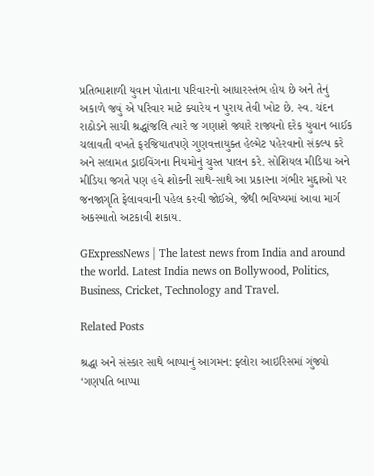પ્રતિભાશાળી યુવાન પોતાના પરિવારનો આધારસ્તંભ હોય છે અને તેનું અકાળે જવું એ પરિવાર માટે ક્યારેય ન પુરાય તેવી ખોટ છે. સ્વ. ચંદન રાઠોડને સાચી શ્રદ્ધાંજલિ ત્યારે જ ગણાશે જ્યારે રાજ્યનો દરેક યુવાન બાઈક ચલાવતી વખતે ફરજિયાતપણે ગુણવત્તાયુક્ત હેલ્મેટ પહેરવાનો સંકલ્પ કરે અને સલામત ડ્રાઇવિંગના નિયમોનું ચુસ્ત પાલન કરે. સોશિયલ મીડિયા અને મીડિયા જગતે પણ હવે શોકની સાથે-સાથે આ પ્રકારના ગંભીર મુદ્દાઓ પર જનજાગૃતિ ફેલાવવાની પહેલ કરવી જોઈએ, જેથી ભવિષ્યમાં આવા માર્ગ અકસ્માતો અટકાવી શકાય.

GExpressNews | The latest news from India and around the world. Latest India news on Bollywood, Politics, Business, Cricket, Technology and Travel.

Related Posts

શ્રદ્ધા અને સંસ્કાર સાથે બાપ્પાનું આગમન: ફ્લોરા આઇરિસમાં ગુંજ્યો ‘ગણપતિ બાપ્પા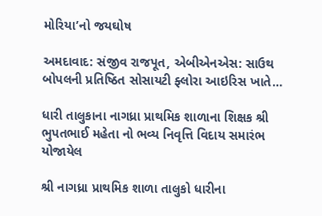મોરિયા’નો જયઘોષ

અમદાવાદ: સંજીવ રાજપૂત, એબીએનએસ: સાઉથ બોપલની પ્રતિષ્ઠિત સોસાયટી ફ્લોરા આઇરિસ ખાતે…

ધારી તાલુકાના નાગધ્રા પ્રાથમિક શાળાના શિક્ષક શ્રી ભુપતભાઈ મહેતા નો ભવ્ય નિવૃત્તિ વિદાય સમારંભ યોજાયેલ

શ્રી નાગધ્રા પ્રાથમિક શાળા તાલુકો ધારીના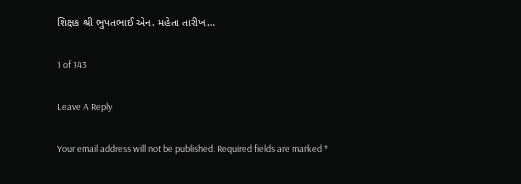શિક્ષક શ્રી ભુપતભાઈ એન. મહેતા તારીખ…

1 of 143

Leave A Reply

Your email address will not be published. Required fields are marked *